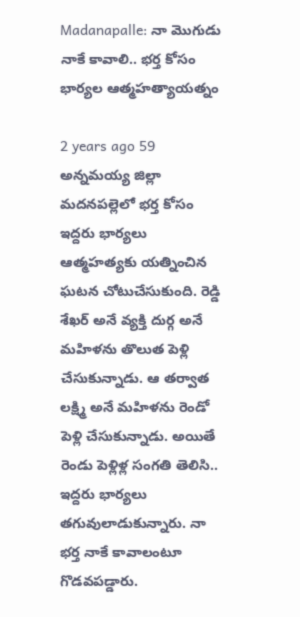Madanapalle: నా మొగుడు నాకే కావాలి.. భర్త కోసం భార్యల ఆత్మహత్యాయత్నం

2 years ago 59
అన్నమయ్య జిల్లా మదనపల్లెలో భర్త కోసం ఇద్దరు భార్యలు ఆత్మహత్యకు యత్నించిన ఘటన చోటుచేసుకుంది. రెడ్డి శేఖర్ అనే వ్యక్తి దుర్గ అనే మహిళను తొలుత పెళ్లి చేసుకున్నాడు. ఆ తర్వాత లక్ష్మి అనే మహిళను రెండో పెళ్లి చేసుకున్నాడు. అయితే రెండు పెళ్లిళ్ల సంగతి తెలిసి.. ఇద్దరు భార్యలు తగువులాడుకున్నారు. నా భర్త నాకే కావాలంటూ గొడవపడ్డారు.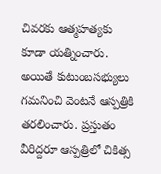చివరకు ఆత్మహత్యకు కూడా యత్నించారు. అయితే కుటుంబసభ్యులు గమనించి వెంటనే ఆస్పత్రికి తరలించారు. ప్రస్తుతం వీరిద్దరూ ఆస్పత్రిలో చికిత్స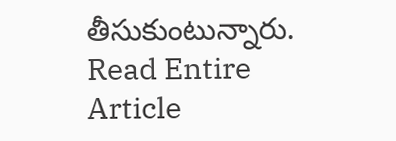తీసుకుంటున్నారు.
Read Entire Article